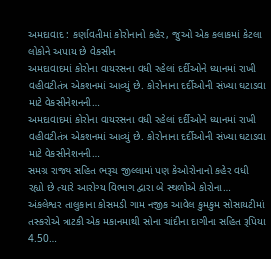અમદાવાદ : કર્ણાવતીમાં કોરોનાનો કહેર, જુઓ એક કલાકમાં કેટલા લોકોને અપાય છે વેકસીન
અમદાવાદમાં કોરોના વાયરસના વધી રહેલાં દર્દીઓને ધ્યાનમાં રાખી વહીવટીતંત્ર એકશનમાં આવ્યું છે. કોરોનાના દર્દીઓની સંખ્યા ઘટાડવા માટે વેકસીનેશનની…
અમદાવાદમાં કોરોના વાયરસના વધી રહેલાં દર્દીઓને ધ્યાનમાં રાખી વહીવટીતંત્ર એકશનમાં આવ્યું છે. કોરોનાના દર્દીઓની સંખ્યા ઘટાડવા માટે વેકસીનેશનની…
સમગ્ર રાજ્ય સહિત ભરૂચ જીલ્લામાં પણ કેઓરોનાનો કહેર વધી રહ્યો છે ત્યારે આરોગ્ય વિભાગ દ્વારા બે સ્થળોએ કોરોના…
અંકલેશ્વર તાલુકાના કોસમડી ગામ નજીક આવેલ કુમકુમ સોસાયટીમાં તસ્કરોએ ત્રાટકી એક મકાનમાથી સોના ચાંદીના દાગીના સહિત રૂપિયા 4.50…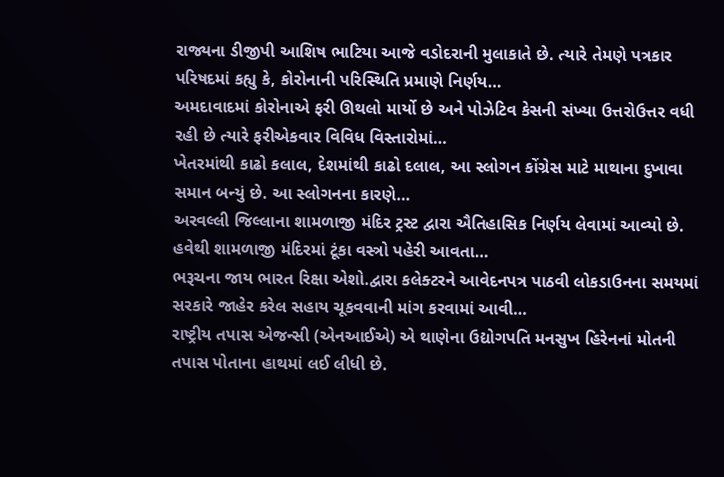રાજ્યના ડીજીપી આશિષ ભાટિયા આજે વડોદરાની મુલાકાતે છે. ત્યારે તેમણે પત્રકાર પરિષદમાં કહ્યુ કે, કોરોનાની પરિસ્થિતિ પ્રમાણે નિર્ણય…
અમદાવાદમાં કોરોનાએ ફરી ઊથલો માર્યો છે અને પોઝેટિવ કેસની સંખ્યા ઉત્તરોઉત્તર વધી રહી છે ત્યારે ફરીએકવાર વિવિધ વિસ્તારોમાં…
ખેતરમાંથી કાઢો કલાલ, દેશમાંથી કાઢો દલાલ, આ સ્લોગન કોંગ્રેસ માટે માથાના દુખાવા સમાન બન્યું છે. આ સ્લોગનના કારણે…
અરવલ્લી જિલ્લાના શામળાજી મંદિર ટ્રસ્ટ દ્વારા ઐતિહાસિક નિર્ણય લેવામાં આવ્યો છે. હવેથી શામળાજી મંદિરમાં ટૂંકા વસ્ત્રો પહેરી આવતા…
ભરૂચના જાય ભારત રિક્ષા એશો.દ્વારા કલેક્ટરને આવેદનપત્ર પાઠવી લોકડાઉનના સમયમાં સરકારે જાહેર કરેલ સહાય ચૂકવવાની માંગ કરવામાં આવી…
રાષ્ટ્રીય તપાસ એજન્સી (એનઆઈએ) એ થાણેના ઉદ્યોગપતિ મનસુખ હિરેનનાં મોતની તપાસ પોતાના હાથમાં લઈ લીધી છે.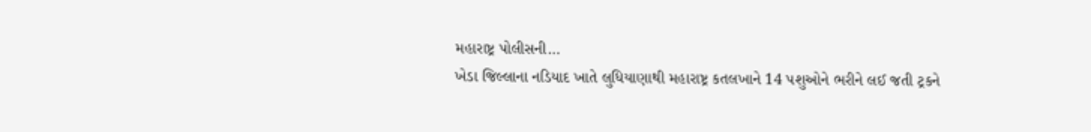મહારાષ્ટ્ર પોલીસની…
ખેડા જિલ્લાના નડિયાદ ખાતે લુધિયાણાથી મહારાષ્ટ્ર કતલખાને 14 પશુઓને ભરીને લઈ જતી ટ્રકને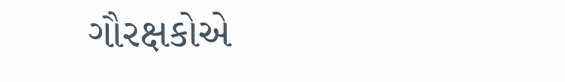ગૌરક્ષકોએ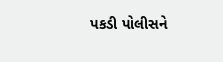પકડી પોલીસને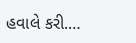હવાલે કરી.…